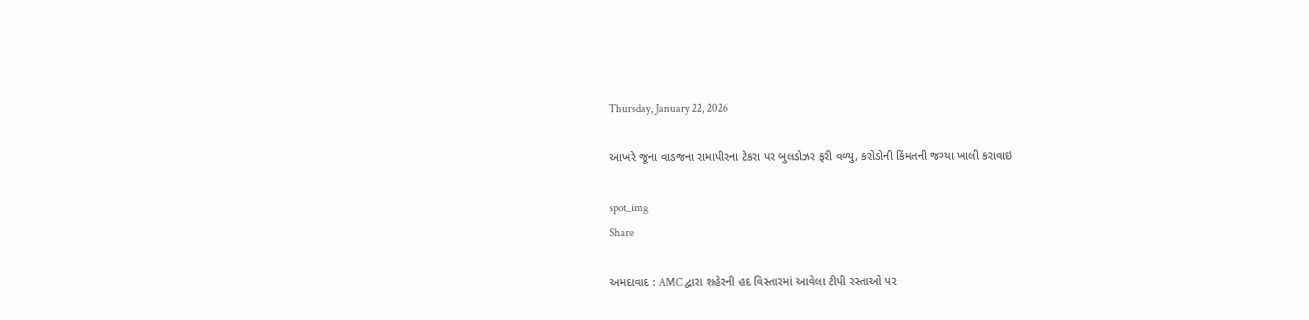Thursday, January 22, 2026

આખરે જૂના વાડજના રામાપીરના ટેકરા પર બુલડોઝર ફરી વળ્યુ, કરોડોની કિંમતની જગ્યા ખાલી કરાવાઇ

spot_img
Share

અમદાવાદ : AMC દ્વારા શહેરની હદ વિસ્તારમાં આવેલા ટીપી રસ્તાઓ પર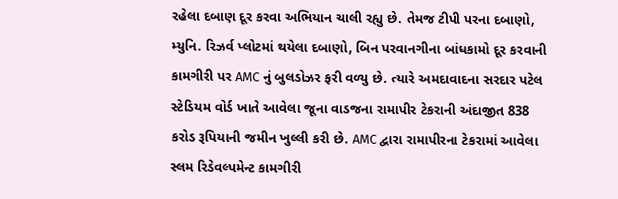રહેલા દબાણ દૂર કરવા અભિયાન ચાલી રહ્યુ છે. તેમજ ટીપી પરના દબાણો, મ્યુનિ. રિઝર્વ પ્લોટમાં થયેલા દબાણો, બિન પરવાનગીના બાંધકામો દૂર કરવાની કામગીરી પર AMC નું બુલડોઝર ફરી વળ્યુ છે. ત્યારે અમદાવાદના સરદાર પટેલ સ્ટેડિયમ વોર્ડ ખાતે આવેલા જૂના વાડજના રામાપીર ટેકરાની અંદાજીત 838 કરોડ રૂપિયાની જમીન ખુલ્લી કરી છે. AMC દ્વારા રામાપીરના ટેકરામાં આવેલા સ્લમ રિડેવલ્પમેન્ટ કામગીરી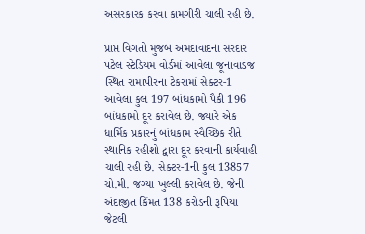અસરકારક કરવા કામગીરી ચાલી રહી છે.

પ્રાપ્ત વિગતો મુજબ અમદાવાદના સરદાર પટેલ સ્ટેડિયમ વોર્ડમાં આવેલા જૂનાવાડજ સ્થિત રામાપીરના ટેકરામાં સેક્ટર-1 આવેલા કુલ 197 બાંધકામો પૈકી 196 બાંધકામો દૂર કરાવેલ છે. જ્યારે એક ધાર્મિક પ્રકારનું બાંધકામ સ્વૈચ્છિક રીતે સ્થાનિક રહીશો દ્વારા દૂર કરવાની કાર્યવાહી ચાલી રહી છે. સેક્ટર-1ની કુલ 13857 ચો.મી. જગ્યા ખુલ્લી કરાવેલ છે. જેની અંદાજીત કિંમત 138 કરોડની રૂપિયા જેટલી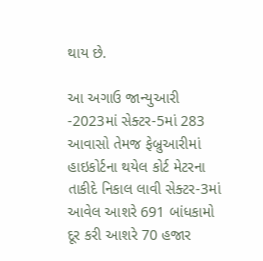થાય છે.

આ અગાઉ જાન્યુઆરી -2023માં સેક્ટર-5માં 283 આવાસો તેમજ ફેબ્રુઆરીમાં હાઇકોર્ટના થયેલ કોર્ટ મેટરના તાકીદે નિકાલ લાવી સેક્ટર-3માં આવેલ આશરે 691 બાંધકામો દૂર કરી આશરે 70 હજાર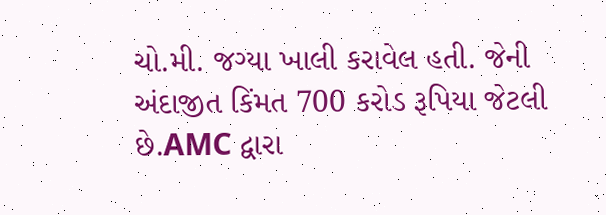ચો.મી. જગ્યા ખાલી કરાવેલ હતી. જેની અંદાજીત કિંમત 700 કરોડ રૂપિયા જેટલી છે.AMC દ્વારા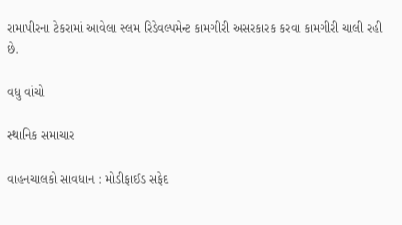રામાપીરના ટેકરામાં આવેલા સ્લમ રિડેવલ્પમેન્ટ કામગીરી અસરકારક કરવા કામગીરી ચાલી રહી છે.

વધુ વાંચો

સ્થાનિક સમાચાર

વાહનચાલકો સાવધાન : મોડીફાઈડ સફેદ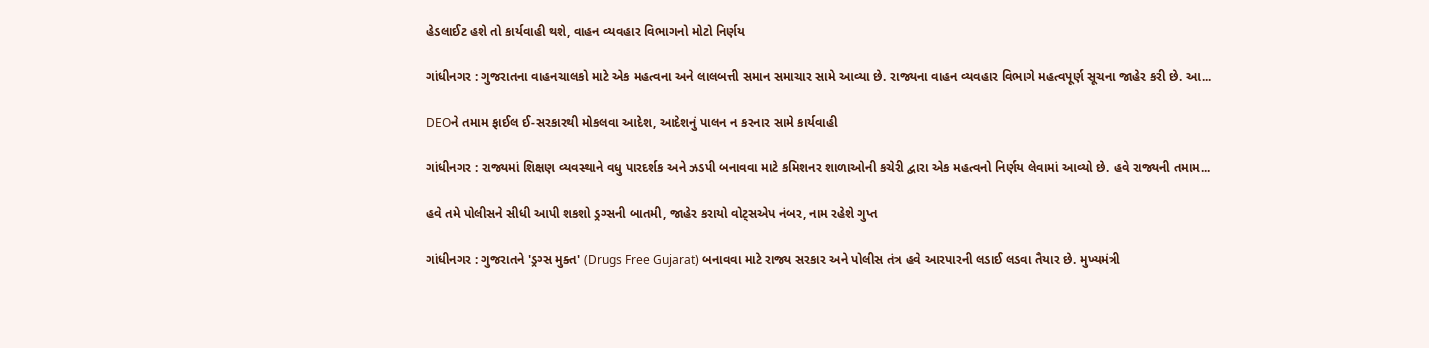હેડલાઈટ હશે તો કાર્યવાહી થશે, વાહન વ્યવહાર વિભાગનો મોટો નિર્ણય

ગાંધીનગર : ગુજરાતના વાહનચાલકો માટે એક મહત્વના અને લાલબત્તી સમાન સમાચાર સામે આવ્યા છે. રાજ્યના વાહન વ્યવહાર વિભાગે મહત્વપૂર્ણ સૂચના જાહેર કરી છે. આ...

DEOને તમામ ફાઈલ ઈ-સરકારથી મોકલવા આદેશ, આદેશનું પાલન ન કરનાર સામે કાર્યવાહી

ગાંધીનગર : રાજ્યમાં શિક્ષણ વ્યવસ્થાને વધુ પારદર્શક અને ઝડપી બનાવવા માટે કમિશનર શાળાઓની કચેરી દ્વારા એક મહત્વનો નિર્ણય લેવામાં આવ્યો છે. હવે રાજ્યની તમામ...

હવે તમે પોલીસને સીધી આપી શકશો ડ્રગ્સની બાતમી, જાહેર કરાયો વોટ્સએપ નંબર, નામ રહેશે ગુપ્ત

ગાંધીનગર : ગુજરાતને 'ડ્રગ્સ મુક્ત' (Drugs Free Gujarat) બનાવવા માટે રાજ્ય સરકાર અને પોલીસ તંત્ર હવે આરપારની લડાઈ લડવા તૈયાર છે. મુખ્યમંત્રી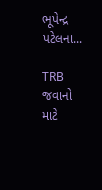ભૂપેન્દ્ર પટેલના...

TRB જવાનો માટે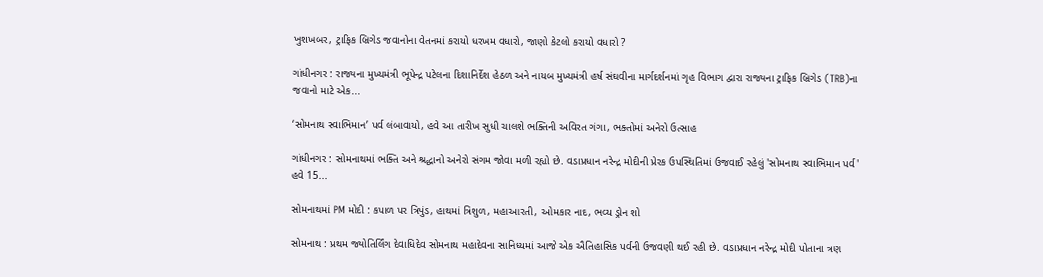ખુશખબર, ટ્રાફિક બ્રિગેડ જવાનોના વેતનમાં કરાયો ધરખમ વધારો, જાણો કેટલો કરાયો વધારો ?

ગાંધીનગર : રાજ્યના મુખ્યમંત્રી ભૂપેન્દ્ર પટેલના દિશાનિર્દેશ હેઠળ અને નાયબ મુખ્યમંત્રી હર્ષ સંઘવીના માર્ગદર્શનમાં ગૃહ વિભાગ દ્વારા રાજ્યના ટ્રાફિક બ્રિગેડ (TRB)ના જવાનો માટે એક...

‘સોમનાથ સ્વાભિમાન’ પર્વ લંબાવાયો, હવે આ તારીખ સુધી ચાલશે ભક્તિની અવિરત ગંગા, ભક્તોમાં અનેરો ઉત્સાહ

ગાંધીનગર : સોમનાથમાં ભક્તિ અને શ્રદ્ધાનો અનેરો સંગમ જોવા મળી રહ્યો છે. વડાપ્રધાન નરેન્દ્ર મોદીની પ્રેરક ઉપસ્થિતિમાં ઉજવાઈ રહેલું 'સોમનાથ સ્વાભિમાન પર્વ' હવે 15...

સોમનાથમાં PM મોદી : કપાળ પર ત્રિપુંડ, હાથમાં ત્રિશુળ, મહાઆરતી, ઓમકાર નાદ, ભવ્ય ડ્રોન શો

સોમનાથ : પ્રથમ જ્યોતિર્લિંગ દેવાધિદેવ સોમનાથ મહાદેવના સાનિધ્યમાં આજે એક ઐતિહાસિક પર્વની ઉજવણી થઈ રહી છે. વડાપ્રધાન નરેન્દ્ર મોદી પોતાના ત્રણ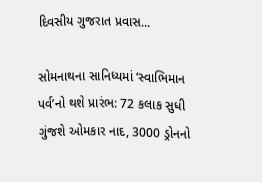દિવસીય ગુજરાત પ્રવાસ...

સોમનાથના સાનિધ્યમાં ‘સ્વાભિમાન પર્વ’નો થશે પ્રારંભ: 72 કલાક સુધી ગુંજશે ઓમકાર નાદ, 3000 ડ્રોનનો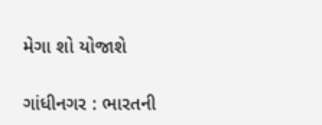મેગા શો યોજાશે

ગાંધીનગર : ભારતની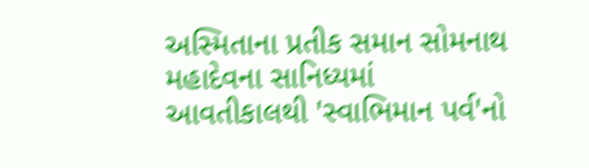અસ્મિતાના પ્રતીક સમાન સોમનાથ મહાદેવના સાનિધ્યમાં આવતીકાલથી 'સ્વાભિમાન પર્વ'નો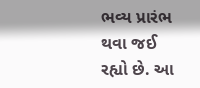ભવ્ય પ્રારંભ થવા જઈ રહ્યો છે. આ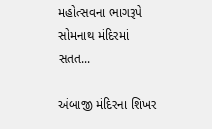મહોત્સવના ભાગરૂપે સોમનાથ મંદિરમાં સતત...

અંબાજી મંદિરના શિખર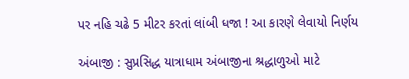પર નહિ ચઢે 5 મીટર કરતાં લાંબી ધજા ! આ કારણે લેવાયો નિર્ણય

અંબાજી : સુપ્રસિદ્ધ યાત્રાધામ અંબાજીના શ્રદ્ધાળુઓ માટે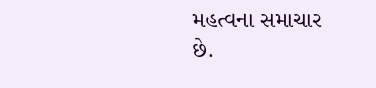મહત્વના સમાચાર છે.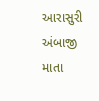આરાસુરી અંબાજી માતા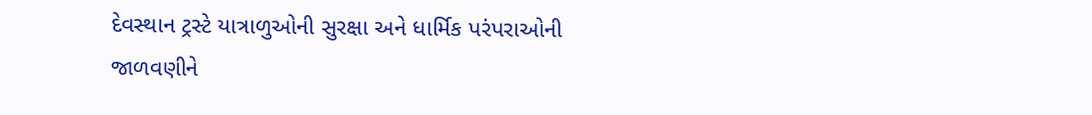દેવસ્થાન ટ્રસ્ટે યાત્રાળુઓની સુરક્ષા અને ધાર્મિક પરંપરાઓની જાળવણીને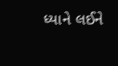ધ્યાને લઈને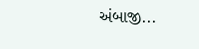અંબાજી...